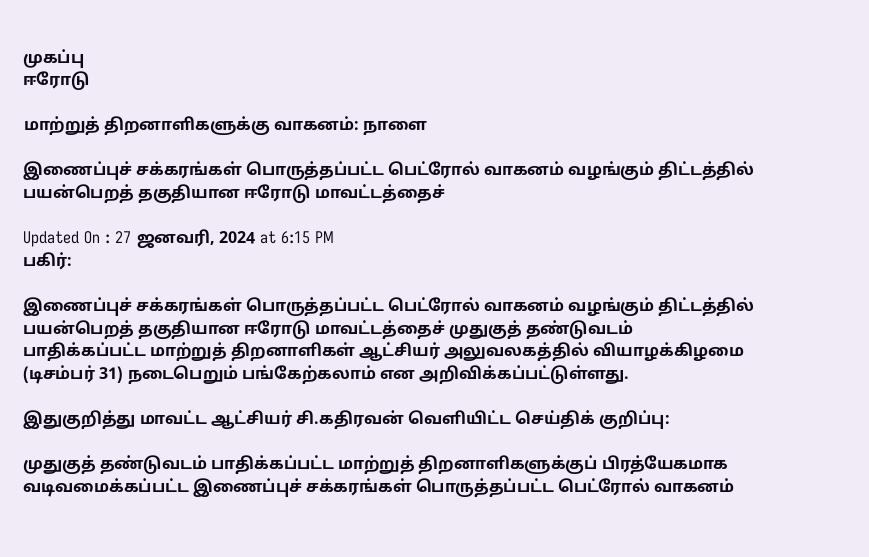முகப்பு
ஈரோடு

மாற்றுத் திறனாளிகளுக்கு வாகனம்: நாளை

இணைப்புச் சக்கரங்கள் பொருத்தப்பட்ட பெட்ரோல் வாகனம் வழங்கும் திட்டத்தில் பயன்பெறத் தகுதியான ஈரோடு மாவட்டத்தைச்

Updated On : 27 ஜனவரி, 2024 at 6:15 PM
பகிர்:

இணைப்புச் சக்கரங்கள் பொருத்தப்பட்ட பெட்ரோல் வாகனம் வழங்கும் திட்டத்தில் பயன்பெறத் தகுதியான ஈரோடு மாவட்டத்தைச் முதுகுத் தண்டுவடம் பாதிக்கப்பட்ட மாற்றுத் திறனாளிகள் ஆட்சியர் அலுவலகத்தில் வியாழக்கிழமை (டிசம்பர் 31) நடைபெறும் பங்கேற்கலாம் என அறிவிக்கப்பட்டுள்ளது.

இதுகுறித்து மாவட்ட ஆட்சியர் சி.கதிரவன் வெளியிட்ட செய்திக் குறிப்பு:

முதுகுத் தண்டுவடம் பாதிக்கப்பட்ட மாற்றுத் திறனாளிகளுக்குப் பிரத்யேகமாக வடிவமைக்கப்பட்ட இணைப்புச் சக்கரங்கள் பொருத்தப்பட்ட பெட்ரோல் வாகனம்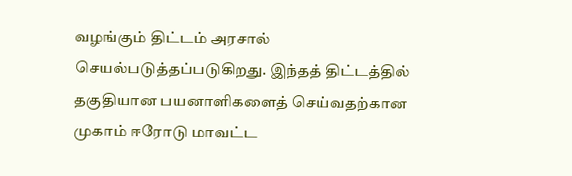வழங்கும் திட்டம் அரசால் செயல்படுத்தப்படுகிறது. இந்தத் திட்டத்தில் தகுதியான பயனாளிகளைத் செய்வதற்கான முகாம் ஈரோடு மாவட்ட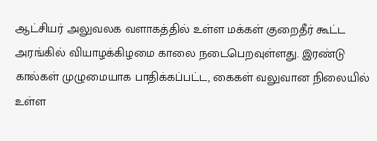ஆட்சியர் அலுவலக வளாகத்தில் உள்ள மக்கள் குறைதீர் கூட்ட அரங்கில் வியாழக்கிழமை காலை நடைபெறவுள்ளது. இரண்டு கால்கள் முழுமையாக பாதிக்கப்பட்ட, கைகள் வலுவான நிலையில் உள்ள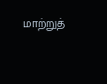மாற்றுத்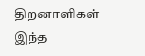திறனாளிகள் இந்த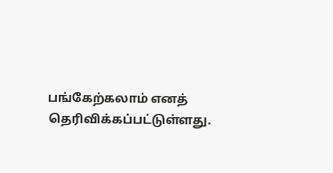பங்கேற்கலாம் எனத் தெரிவிக்கப்பட்டுள்ளது.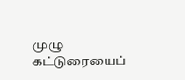முழு கட்டுரையைப்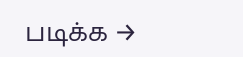படிக்க →